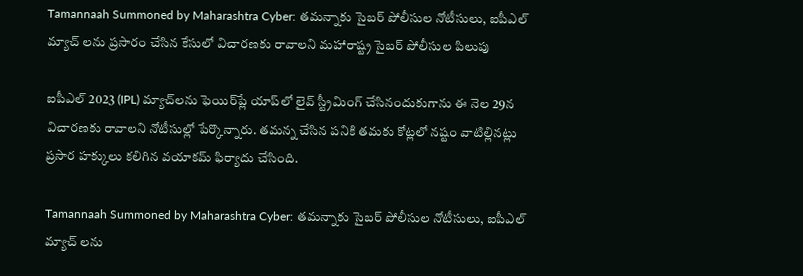Tamannaah Summoned by Maharashtra Cyber: త‌మ‌న్నాకు సైబ‌ర్ పోలీసుల నోటీసులు, ఐపీఎల్ మ్యాచ్ ల‌ను ప్ర‌సారం చేసిన కేసులో విచార‌ణ‌కు రావాల‌ని మ‌హారాష్ట్ర సైబ‌ర్ పోలీసుల పిలుపు

ఐపీఎల్‌ 2023 (IPL) మ్యాచ్‌లను ఫెయిర్‌ప్లే యాప్‌లో లైవ్‌ స్ట్రీమింగ్‌ చేసినందుకుగాను ఈ నెల 29న విచారణకు రావాలని నోటీసుల్లో పేర్కొన్నారు. తమన్న చేసిన పనికి తమకు కోట్లలో నష్టం వాటిల్లినట్లు ప్రసార హక్కులు కలిగిన వయాకమ్‌ ఫిర్యాదు చేసింది.

Tamannaah Summoned by Maharashtra Cyber: త‌మ‌న్నాకు సైబ‌ర్ పోలీసుల నోటీసులు, ఐపీఎల్ మ్యాచ్ ల‌ను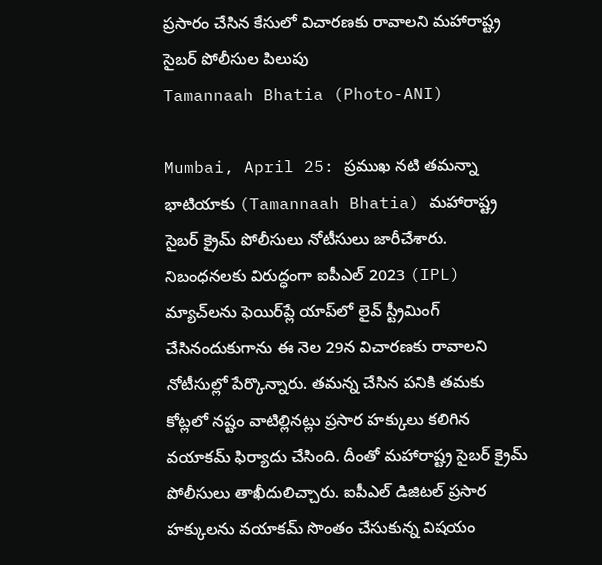ప్ర‌సారం చేసిన కేసులో విచార‌ణ‌కు రావాల‌ని మ‌హారాష్ట్ర సైబ‌ర్ పోలీసుల పిలుపు
Tamannaah Bhatia (Photo-ANI)

Mumbai, April 25: ప్రముఖ నటి తమన్నా భాటియాకు (Tamannaah Bhatia) మహారాష్ట్ర సైబర్‌ క్రైమ్‌ పోలీసులు నోటీసులు జారీచేశారు. నిబంధనలకు విరుద్ధంగా ఐపీఎల్‌ 2023 (IPL) మ్యాచ్‌లను ఫెయిర్‌ప్లే యాప్‌లో లైవ్‌ స్ట్రీమింగ్‌ చేసినందుకుగాను ఈ నెల 29న విచారణకు రావాలని నోటీసుల్లో పేర్కొన్నారు. తమన్న చేసిన పనికి తమకు కోట్లలో నష్టం వాటిల్లినట్లు ప్రసార హక్కులు కలిగిన వయాకమ్‌ ఫిర్యాదు చేసింది. దీంతో మహారాష్ట్ర సైబర్‌ క్రైమ్‌ పోలీసులు తాఖీదులిచ్చారు. ఐపీఎల్‌ డిజిటల్‌ ప్రసార హక్కులను వయాకమ్‌ సొంతం చేసుకున్న విషయం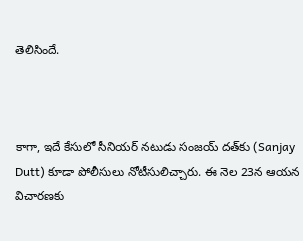తెలిసిందే.



కాగా, ఇదే కేసులో సీనియర్‌ నటుడు సంజయ్‌ దత్‌కు (Sanjay Dutt) కూడా పోలీసులు నోటీసులిచ్చారు. ఈ నెల 23న ఆయన విచారణకు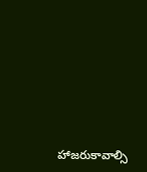హాజరుకావాల్సి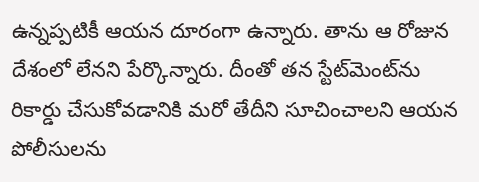ఉన్నప్పటికీ ఆయన దూరంగా ఉన్నారు. తాను ఆ రోజున దేశంలో లేనని పేర్కొన్నారు. దీంతో తన స్టేట్‌మెంట్‌ను రికార్డు చేసుకోవడానికి మరో తేదీని సూచించాలని ఆయన పోలీసులను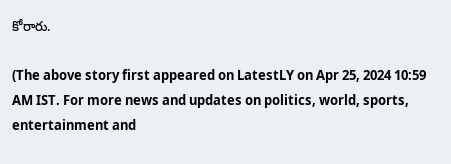కోరారు.

(The above story first appeared on LatestLY on Apr 25, 2024 10:59 AM IST. For more news and updates on politics, world, sports, entertainment and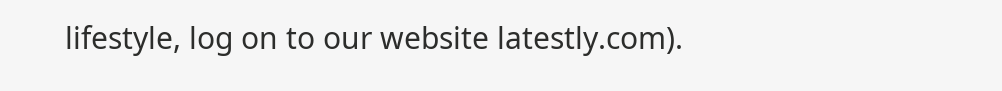lifestyle, log on to our website latestly.com).